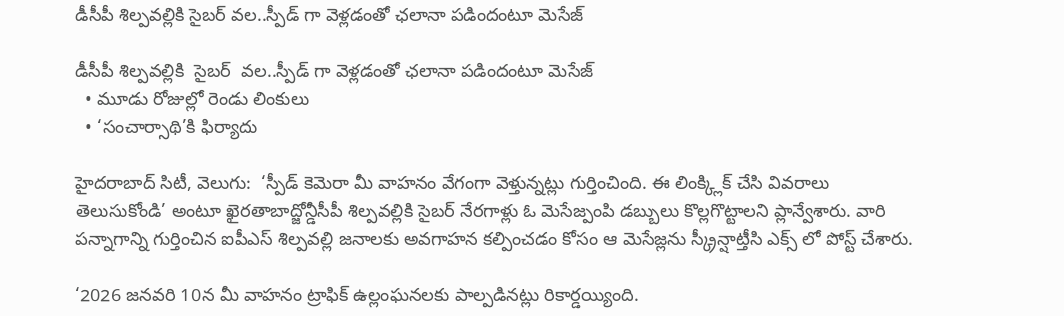డీసీపీ శిల్పవల్లికి సైబర్ వల..స్పీడ్ గా వెళ్లడంతో ఛలానా పడిందంటూ మెసేజ్

డీసీపీ శిల్పవల్లికి  సైబర్  వల..స్పీడ్ గా వెళ్లడంతో ఛలానా పడిందంటూ మెసేజ్
  • మూడు రోజుల్లో రెండు లింకులు
  • ‘సంచార్సాథి’కి ఫిర్యాదు

హైదరాబాద్ సిటీ, వెలుగు:  ‘స్పీడ్ కెమెరా మీ వాహనం వేగంగా వెళ్తున్నట్లు గుర్తించింది. ఈ లింక్క్లిక్ చేసి వివరాలు తెలుసుకోండి’ అంటూ ఖైరతాబాద్జోన్డీసీపీ శిల్పవల్లికి సైబర్ నేరగాళ్లు ఓ మెసేజ్పంపి డబ్బులు కొల్లగొట్టాలని ప్లాన్వేశారు. వారి పన్నాగాన్ని గుర్తించిన ఐపీఎస్ శిల్పవల్లి జనాలకు అవగాహన కల్పించడం కోసం ఆ మెసేజ్లను స్క్రీన్షాట్తీసి ఎక్స్ లో పోస్ట్ చేశారు.

‘2026 జనవరి 10న మీ వాహనం ట్రాఫిక్ ఉల్లంఘనలకు పాల్పడినట్లు రికార్డయ్యింది.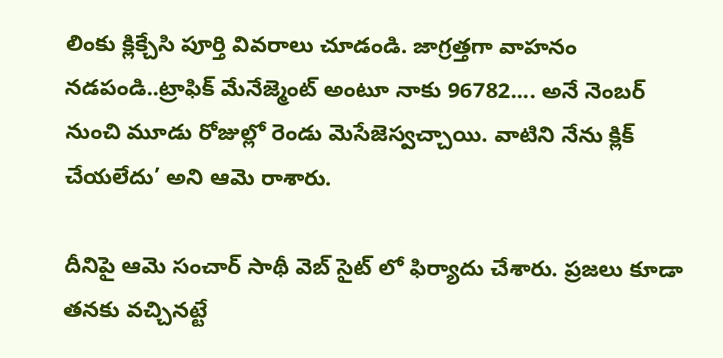లింకు క్లిక్చేసి పూర్తి వివరాలు చూడండి. జాగ్రత్తగా వాహనం నడపండి..ట్రాఫిక్ మేనేజ్మెంట్ అంటూ నాకు 96782.... అనే నెంబర్ నుంచి మూడు రోజుల్లో రెండు మెసేజెస్వచ్చాయి. వాటిని నేను క్లిక్ చేయలేదు’ అని ఆమె రాశారు.

దీనిపై ఆమె సంచార్ సాథీ వెబ్ సైట్ లో ఫిర్యాదు చేశారు. ప్రజలు కూడా తనకు వచ్చినట్టే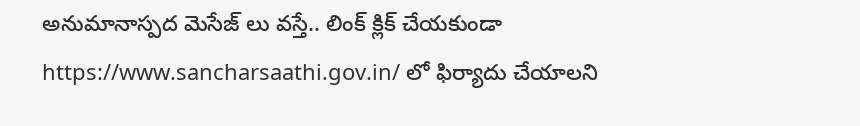అనుమానాస్పద మెసేజ్ లు వస్తే.. లింక్ క్లిక్ చేయకుండా  https://www.sancharsaathi.gov.in/ లో ఫిర్యాదు చేయాలని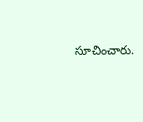సూచించారు.